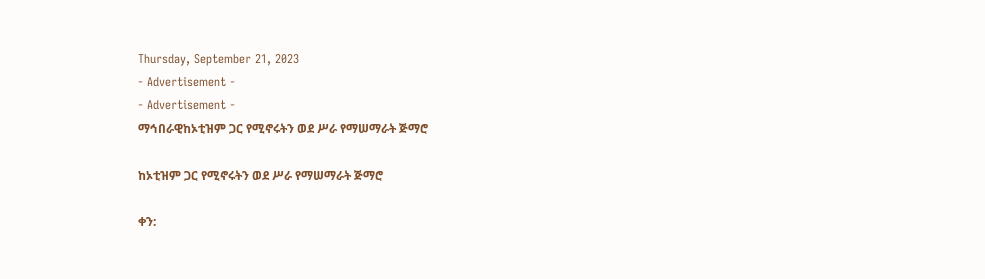Thursday, September 21, 2023
- Advertisement -
- Advertisement -
ማኅበራዊከኦቲዝም ጋር የሚኖሩትን ወደ ሥራ የማሠማራት ጅማሮ

ከኦቲዝም ጋር የሚኖሩትን ወደ ሥራ የማሠማራት ጅማሮ

ቀን: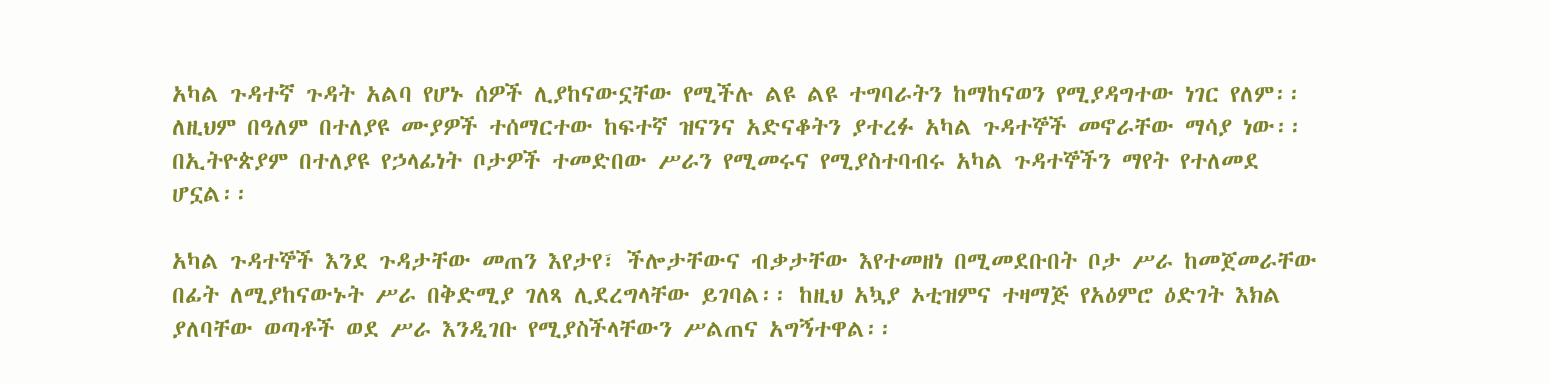አካል ጉዳተኛ ጉዳት አልባ የሆኑ ሰዎች ሊያከናውኗቸው የሚችሉ ልዩ ልዩ ተግባራትን ከማከናወን የሚያዳግተው ነገር የለም፡፡ ለዚህም በዓለም በተለያዩ ሙያዎች ተሰማርተው ከፍተኛ ዝናንና አድናቆትን ያተረፉ አካል ጉዳተኞች መኖራቸው ማሳያ ነው፡፡ በኢትዮጵያም በተለያዩ የኃላፊነት ቦታዎች ተመድበው ሥራን የሚመሩና የሚያስተባብሩ አካል ጉዳተኞችን ማየት የተለመደ ሆኗል፡፡

አካል ጉዳተኞች እንደ ጉዳታቸው መጠን እየታየ፣ ችሎታቸውና ብቃታቸው እየተመዘነ በሚመደቡበት ቦታ ሥራ ከመጀመራቸው በፊት ለሚያከናውኑት ሥራ በቅድሚያ ገለጻ ሊደረግላቸው ይገባል፡፡ ከዚህ አኳያ ኦቲዝምና ተዛማጅ የአዕምሮ ዕድገት እክል ያለባቸው ወጣቶች ወደ ሥራ እንዲገቡ የሚያስችላቸውን ሥልጠና አግኝተዋል፡፡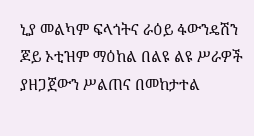ኒያ መልካም ፍላጎትና ራዕይ ፋውንዴሽን ጆይ ኦቲዝም ማዕከል በልዩ ልዩ ሥራዎች ያዘጋጀውን ሥልጠና በመከታተል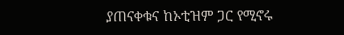ያጠናቀቁና ከኦቲዝም ጋር የሚኖሩ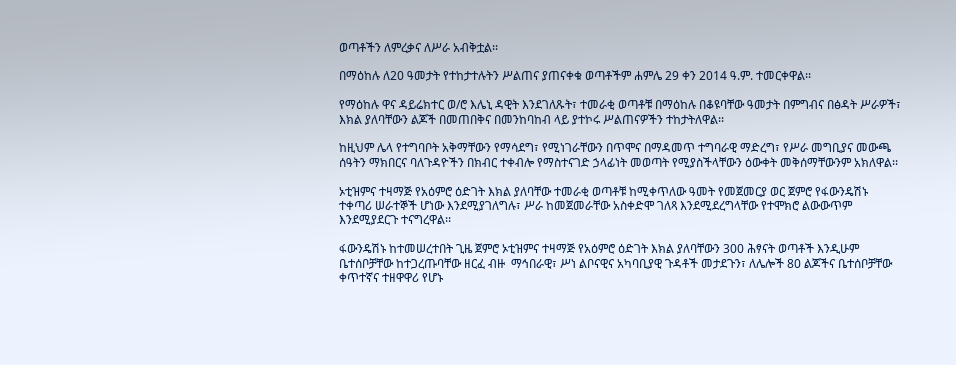ወጣቶችን ለምረቃና ለሥራ አብቅቷል፡፡

በማዕከሉ ለ20 ዓመታት የተከታተሉትን ሥልጠና ያጠናቀቁ ወጣቶችም ሐምሌ 29 ቀን 2014 ዓ.ም. ተመርቀዋል፡፡

የማዕከሉ ዋና ዳይሬክተር ወ/ሮ እሌኒ ዳዊት እንደገለጹት፣ ተመራቂ ወጣቶቹ በማዕከሉ በቆዩባቸው ዓመታት በምግብና በፅዳት ሥራዎች፣ እክል ያለባቸውን ልጆች በመጠበቅና በመንከባከብ ላይ ያተኮሩ ሥልጠናዎችን ተከታትለዋል፡፡

ከዚህም ሌላ የተግባቦት አቅማቸውን የማሳደግ፣ የሚነገራቸውን በጥሞና በማዳመጥ ተግባራዊ ማድረግ፣ የሥራ መግቢያና መውጫ ሰዓትን ማክበርና ባለጉዳዮችን በክብር ተቀብሎ የማስተናገድ ኃላፊነት መወጣት የሚያስችላቸውን ዕውቀት መቅሰማቸውንም አክለዋል፡፡

ኦቲዝምና ተዛማጅ የአዕምሮ ዕድገት እክል ያለባቸው ተመራቂ ወጣቶቹ ከሚቀጥለው ዓመት የመጀመርያ ወር ጀምሮ የፋውንዴሽኑ ተቀጣሪ ሠራተኞች ሆነው እንደሚያገለግሉ፣ ሥራ ከመጀመራቸው አስቀድሞ ገለጻ እንደሚደረግላቸው የተሞክሮ ልውውጥም እንደሚያደርጉ ተናግረዋል፡፡

ፋውንዴሽኑ ከተመሠረተበት ጊዜ ጀምሮ ኦቲዝምና ተዛማጅ የአዕምሮ ዕድገት እክል ያለባቸውን 300 ሕፃናት ወጣቶች እንዲሁም ቤተሰቦቻቸው ከተጋረጡባቸው ዘርፈ ብዙ  ማኅበራዊ፣ ሥነ ልቦናዊና አካባቢያዊ ጉዳቶች መታደጉን፣ ለሌሎች 80 ልጆችና ቤተሰቦቻቸው ቀጥተኛና ተዘዋዋሪ የሆኑ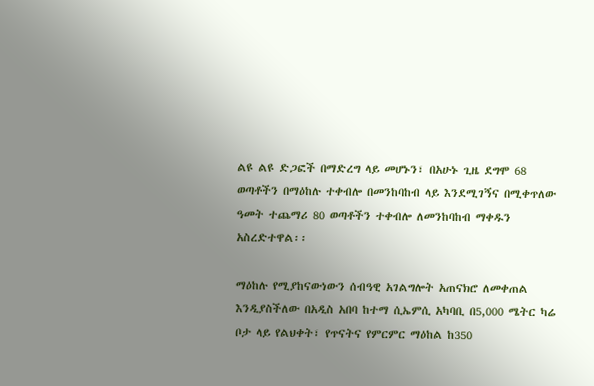ልዩ ልዩ ድጋፎች በማድረግ ላይ መሆኑን፣ በአሁኑ ጊዜ ደግሞ 68 ወጣቶችን በማዕከሉ ተቀብሎ በመንከባከብ ላይ እንደሚገኝና በሚቀጥለው ዓመት ተጨማሪ 80 ወጣቶችን ተቀብሎ ለመንከባከብ ማቀዱን አስረድተዋል፡፡

ማዕከሉ የሚያከናውነውን ሰብዓዊ አገልግሎት አጠናክሮ ለመቀጠል እንዲያስችለው በአዲስ አበባ ከተማ ሲኤምሲ አካባቢ በ5,000 ሜትር ካሬ ቦታ ላይ የልህቀት፣ የጥናትና የምርምር ማዕከል ከ350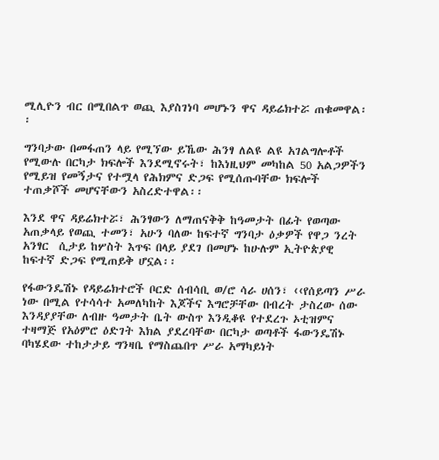ሚሊዮን ብር በሚበልጥ ወጪ እያስገነባ መሆኑን ዋና ዳይሬክተሯ ጠቁመዋል፡፡

ግንባታው በመፋጠን ላይ የሚኘው ይኼው ሕንፃ ለልዩ ልዩ አገልግሎቶች የሚውሉ በርካታ ክፍሎች እንደሚኖሩት፣ ከእነዚህም መካከል 50 አልጋዎችን የሚይዝ የመኝታና የተሟላ የሕክምና ድጋፍ የሚሰጡባቸው ክፍሎች ተጠቃሾች መሆናቸውን አስረድተዋል፡፡

እንደ ዋና ዳይሬክተሯ፣ ሕንፃውን ለማጠናቅቅ ከዓመታት በፊት የወጣው አጠቃላይ የወጪ ተመን፣ አሁን ባለው ከፍተኛ ግንባታ ዕቃዎች የዋጋ ንረት አንፃር  ሲታይ ከሦስት እጥፍ በላይ ያደገ በመሆኑ ከሁሉም ኢትዮጵያዊ ከፍተኛ ድጋፍ የሚጠይቅ ሆኗል፡፡

የፋውንዴሽኑ የዳይሬክተሮች ቦርድ ሰብሳቢ ወ/ሮ ሳራ ሀሰን፣ ‹‹የሰይጣን ሥራ ነው በሚል የተሳሳተ አመለካከት እጆችና እግሮቻቸው በብረት ታስረው ሰው እንዳያያቸው ለብዙ ዓመታት ቤት ውስጥ እንዲቆዩ የተደረጉ ኦቲዝምና ተዛማጅ የአዕምሮ ዕድገት እክል ያደረባቸው በርካታ ወጣቶች ፋውንዴሽኑ ባካሄደው ተከታታይ ግንዛቤ የማስጨበጥ ሥራ አማካይነት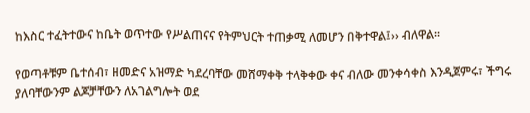ከእስር ተፈትተውና ከቤት ወጥተው የሥልጠናና የትምህርት ተጠቃሚ ለመሆን በቅተዋል፤›› ብለዋል፡፡

የወጣቶቹም ቤተሰብ፣ ዘመድና አዝማድ ካደረባቸው መሸማቀቅ ተላቅቀው ቀና ብለው መንቀሳቀስ እንዲጀምሩ፣ ችግሩ ያለባቸውንም ልጆቻቸውን ለአገልግሎት ወደ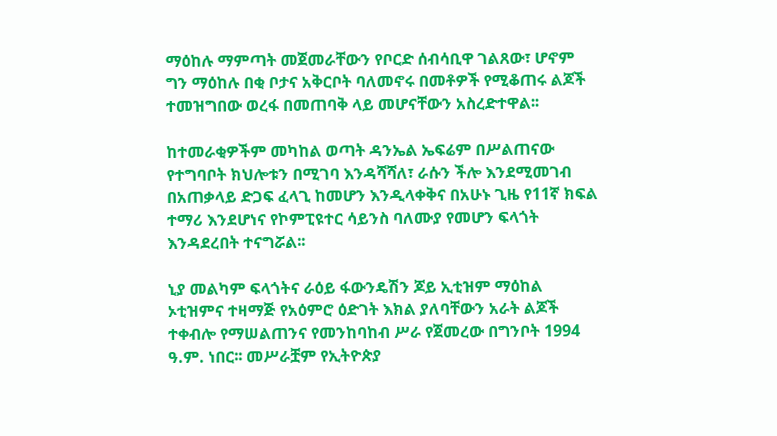ማዕከሉ ማምጣት መጀመራቸውን የቦርድ ሰብሳቢዋ ገልጸው፣ ሆኖም ግን ማዕከሉ በቂ ቦታና አቅርቦት ባለመኖሩ በመቶዎች የሚቆጠሩ ልጆች ተመዝግበው ወረፋ በመጠባቅ ላይ መሆናቸውን አስረድተዋል፡፡

ከተመራቂዎችም መካከል ወጣት ዳንኤል ኤፍሬም በሥልጠናው የተግባቦት ክህሎቱን በሚገባ እንዳሻሻለ፣ ራሱን ችሎ እንደሚመገብ በአጠቃላይ ድጋፍ ፈላጊ ከመሆን እንዲላቀቅና በአሁኑ ጊዜ የ11ኛ ክፍል ተማሪ እንደሆነና የኮምፒዩተር ሳይንስ ባለሙያ የመሆን ፍላጎት እንዳደረበት ተናግሯል፡፡

ኒያ መልካም ፍላጎትና ራዕይ ፋውንዴሽን ጆይ ኢቲዝም ማዕከል ኦቲዝምና ተዛማጅ የአዕምሮ ዕድገት እክል ያለባቸውን አራት ልጆች ተቀብሎ የማሠልጠንና የመንከባከብ ሥራ የጀመረው በግንቦት 1994 ዓ.ም. ነበር፡፡ መሥራቿም የኢትዮጵያ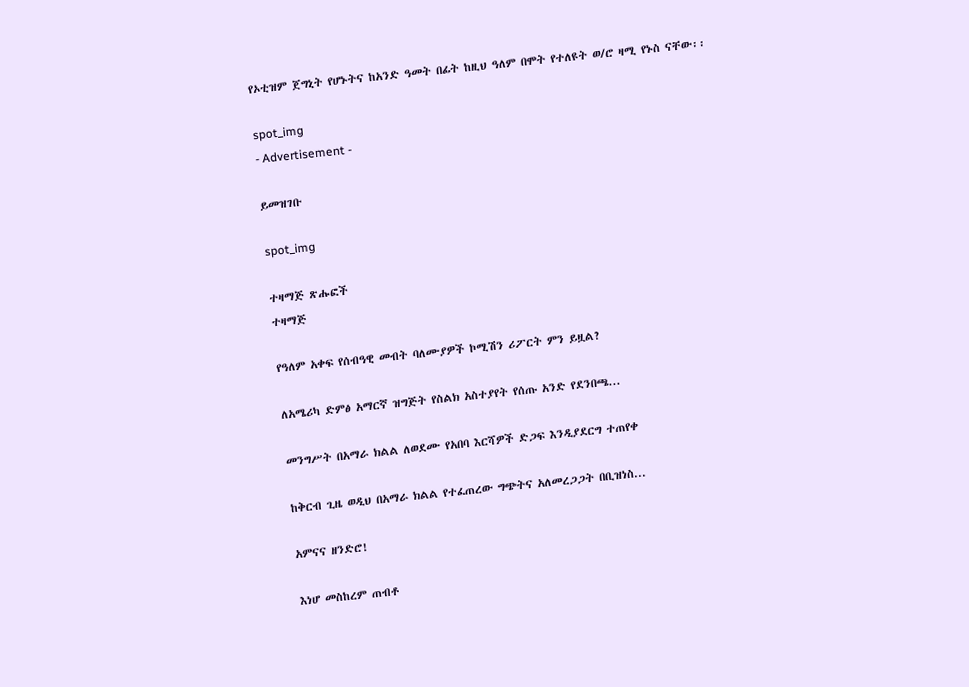የኦቲዝም ጀግኒት የሆኑትና ከአንድ ዓመት በፊት ከዚህ ዓለም በሞት የተለዩት ወ/ሮ ዛሚ የኑስ ናቸው፡፡

spot_img
- Advertisement -

ይመዝገቡ

spot_img

ተዛማጅ ጽሑፎች
ተዛማጅ

የዓለም አቀፍ የሰብዓዊ መብት ባለሙያዎች ኮሚሽን ሪፖርት ምን ይዟል?

ለአሜሪካ ድምፅ አማርኛ ዝግጅት የስልክ አስተያየት የሰጡ አንድ የደንበጫ...

መንግሥት በአማራ ክልል ለወደሙ የአበባ እርሻዎች ድጋፍ እንዲያደርግ ተጠየቀ

ከቅርብ ጊዜ ወዲህ በአማራ ክልል የተፈጠረው ግጭትና አለመረጋጋት በቢዝነስ...

አምናና ዘንድሮ!

እነሆ መስከረም ጠብቶ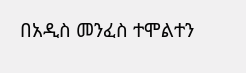በአዲስ መንፈስ ተሞልተን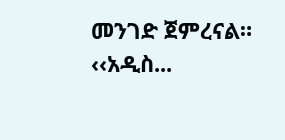መንገድ ጀምረናል። ‹‹አዲስ...